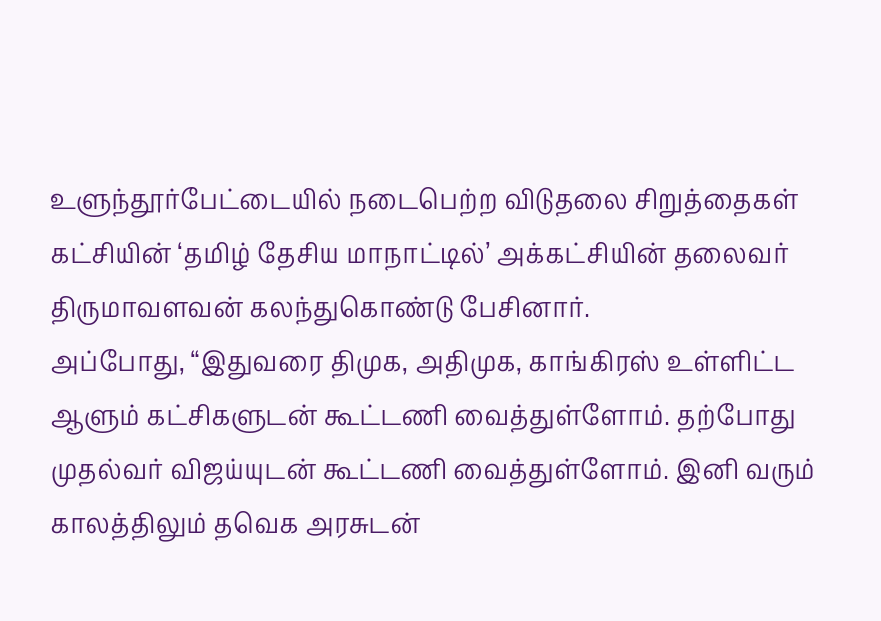உளுந்தூர்பேட்டையில் நடைபெற்ற விடுதலை சிறுத்தைகள் கட்சியின் ‘தமிழ் தேசிய மாநாட்டில்’ அக்கட்சியின் தலைவர் திருமாவளவன் கலந்துகொண்டு பேசினார்.
அப்போது, “இதுவரை திமுக, அதிமுக, காங்கிரஸ் உள்ளிட்ட ஆளும் கட்சிகளுடன் கூட்டணி வைத்துள்ளோம். தற்போது முதல்வர் விஜய்யுடன் கூட்டணி வைத்துள்ளோம். இனி வரும் காலத்திலும் தவெக அரசுடன்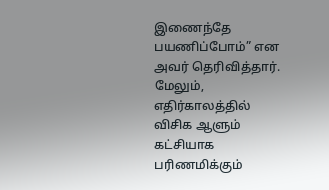இணைந்தே பயணிப்போம்” என அவர் தெரிவித்தார்.
மேலும், எதிர்காலத்தில் விசிக ஆளும் கட்சியாக பரிணமிக்கும்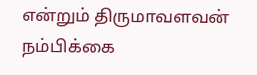என்றும் திருமாவளவன் நம்பிக்கை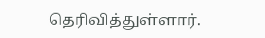தெரிவித்துள்ளார்.